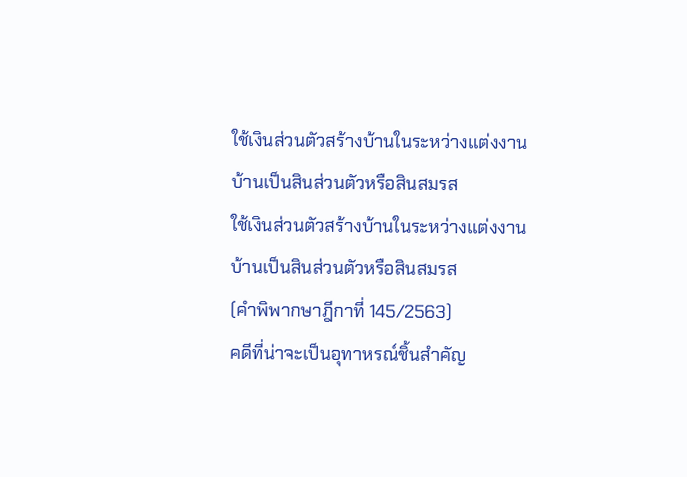ใช้เงินส่วนตัวสร้างบ้านในระหว่างแต่งงาน บ้านเป็นสินส่วนตัวหรือสินสมรส
ใช้เงินส่วนตัวสร้างบ้านในระหว่างแต่งงาน บ้านเป็นสินส่วนตัวหรือสินสมรส
(คำพิพากษาฎีกาที่ 145/2563)
คดีที่น่าจะเป็นอุทาหรณ์ชิ้นสำคัญ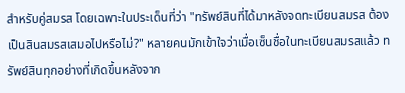สำหรับคู่สมรส โดยเฉพาะในประเด็นที่ว่า "ทรัพย์สินที่ได้มาหลังจดทะเบียนสมรส ต้องเป็นสินสมรสเสมอไปหรือไม่?" หลายคนมักเข้าใจว่าเมื่อเซ็นชื่อในทะเบียนสมรสแล้ว ทรัพย์สินทุกอย่างที่เกิดขึ้นหลังจาก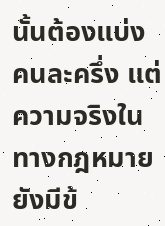นั้นต้องแบ่งคนละครึ่ง แต่ความจริงในทางกฎหมายยังมีข้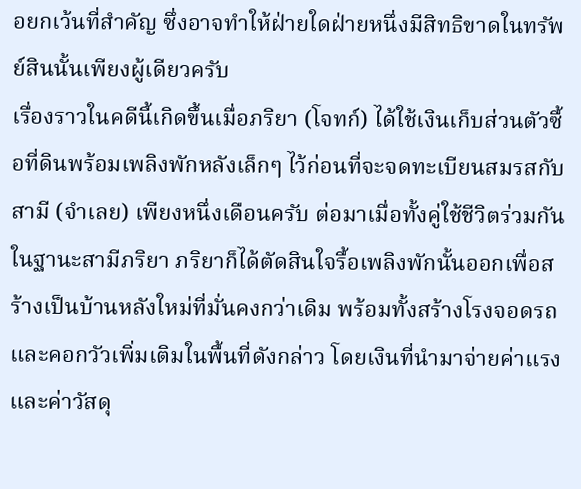อยกเว้นที่สำคัญ ซึ่งอาจทำให้ฝ่ายใดฝ่ายหนึ่งมีสิทธิขาดในทรัพย์สินนั้นเพียงผู้เดียวครับ
เรื่องราวในคดีนี้เกิดขึ้นเมื่อภริยา (โจทก์) ได้ใช้เงินเก็บส่วนตัวซื้อที่ดินพร้อมเพลิงพักหลังเล็กๆ ไว้ก่อนที่จะจดทะเบียนสมรสกับสามี (จำเลย) เพียงหนึ่งเดือนครับ ต่อมาเมื่อทั้งคู่ใช้ชีวิตร่วมกันในฐานะสามีภริยา ภริยาก็ได้ตัดสินใจรื้อเพลิงพักนั้นออกเพื่อสร้างเป็นบ้านหลังใหม่ที่มั่นคงกว่าเดิม พร้อมทั้งสร้างโรงจอดรถและคอกวัวเพิ่มเติมในพื้นที่ดังกล่าว โดยเงินที่นำมาจ่ายค่าแรงและค่าวัสดุ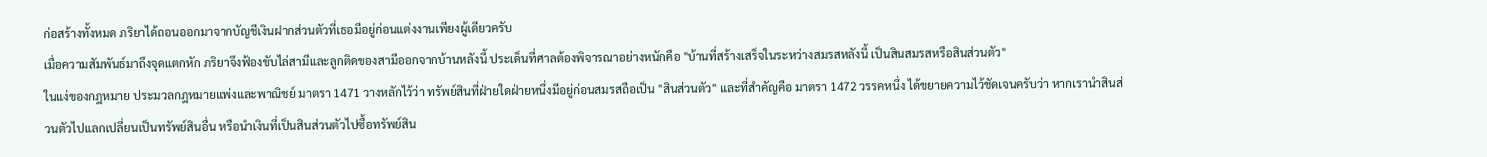ก่อสร้างทั้งหมด ภริยาได้ถอนออกมาจากบัญชีเงินฝากส่วนตัวที่เธอมีอยู่ก่อนแต่งงานเพียงผู้เดียวครับ
เมื่อความสัมพันธ์มาถึงจุดแตกหัก ภริยาจึงฟ้องขับไล่สามีและลูกติดของสามีออกจากบ้านหลังนี้ ประเด็นที่ศาลต้องพิจารณาอย่างหนักคือ "บ้านที่สร้างเสร็จในระหว่างสมรสหลังนี้ เป็นสินสมรสหรือสินส่วนตัว"
ในแง่ของกฎหมาย ประมวลกฎหมายแพ่งและพาณิชย์ มาตรา 1471 วางหลักไว้ว่า ทรัพย์สินที่ฝ่ายใดฝ่ายหนึ่งมีอยู่ก่อนสมรสถือเป็น "สินส่วนตัว" และที่สำคัญคือ มาตรา 1472 วรรคหนึ่ง ได้ขยายความไว้ชัดเจนครับว่า หากเรานำสินส่วนตัวไปแลกเปลี่ยนเป็นทรัพย์สินอื่น หรือนำเงินที่เป็นสินส่วนตัวไปซื้อทรัพย์สิน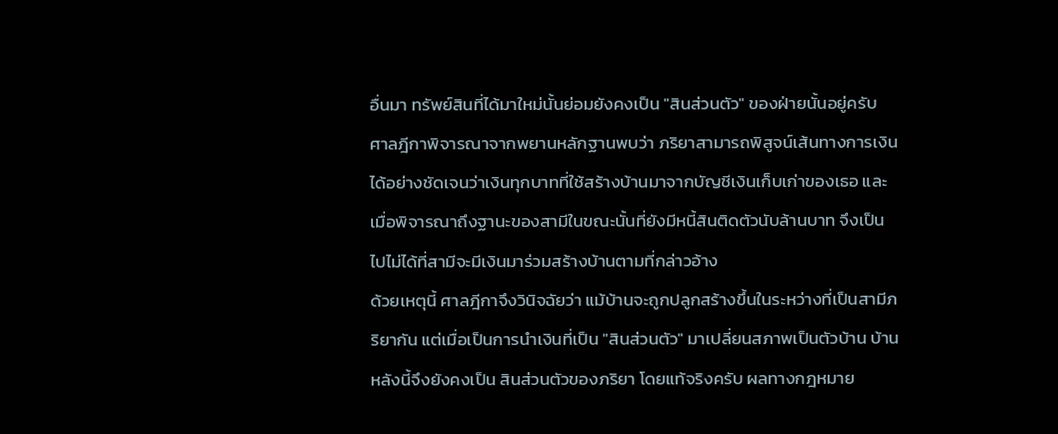อื่นมา ทรัพย์สินที่ได้มาใหม่นั้นย่อมยังคงเป็น "สินส่วนตัว" ของฝ่ายนั้นอยู่ครับ
ศาลฎีกาพิจารณาจากพยานหลักฐานพบว่า ภริยาสามารถพิสูจน์เส้นทางการเงินได้อย่างชัดเจนว่าเงินทุกบาทที่ใช้สร้างบ้านมาจากบัญชีเงินเก็บเก่าของเธอ และเมื่อพิจารณาถึงฐานะของสามีในขณะนั้นที่ยังมีหนี้สินติดตัวนับล้านบาท จึงเป็นไปไม่ได้ที่สามีจะมีเงินมาร่วมสร้างบ้านตามที่กล่าวอ้าง
ด้วยเหตุนี้ ศาลฎีกาจึงวินิจฉัยว่า แม้บ้านจะถูกปลูกสร้างขึ้นในระหว่างที่เป็นสามีภริยากัน แต่เมื่อเป็นการนำเงินที่เป็น "สินส่วนตัว" มาเปลี่ยนสภาพเป็นตัวบ้าน บ้านหลังนี้จึงยังคงเป็น สินส่วนตัวของภริยา โดยแท้จริงครับ ผลทางกฎหมาย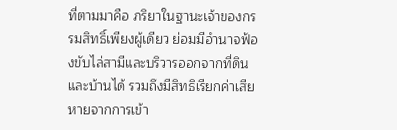ที่ตามมาคือ ภริยาในฐานะเจ้าของกรรมสิทธิ์เพียงผู้เดียว ย่อมมีอำนาจฟ้องขับไล่สามีและบริวารออกจากที่ดินและบ้านได้ รวมถึงมีสิทธิเรียกค่าเสียหายจากการเข้า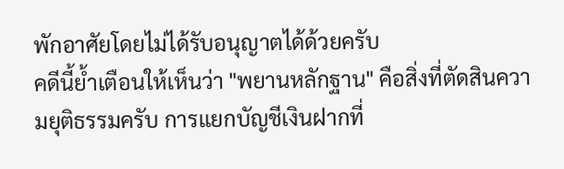พักอาศัยโดยไม่ได้รับอนุญาตได้ด้วยครับ
คดีนี้ย้ำเตือนให้เห็นว่า "พยานหลักฐาน" คือสิ่งที่ตัดสินความยุติธรรมครับ การแยกบัญชีเงินฝากที่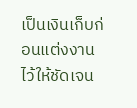เป็นเงินเก็บก่อนแต่งงานไว้ให้ชัดเจน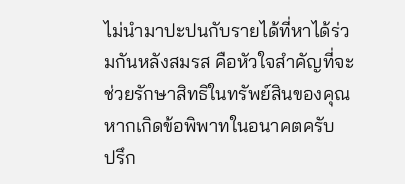ไม่นำมาปะปนกับรายได้ที่หาได้ร่วมกันหลังสมรส คือหัวใจสำคัญที่จะช่วยรักษาสิทธิในทรัพย์สินของคุณหากเกิดข้อพิพาทในอนาคตครับ
ปรึก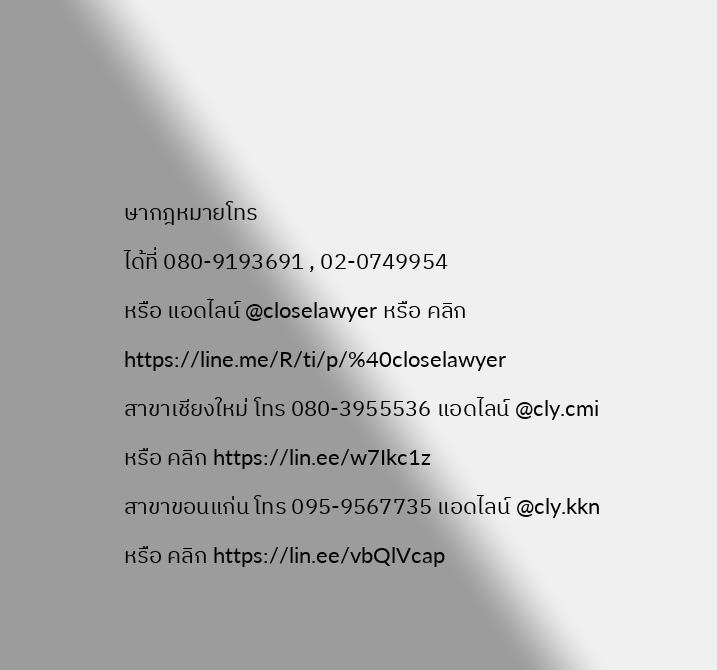ษากฎหมายโทร
ได้ที่ 080-9193691 , 02-0749954
หรือ แอดไลน์ @closelawyer หรือ คลิก https://line.me/R/ti/p/%40closelawyer
สาขาเชียงใหม่ โทร 080-3955536 แอดไลน์ @cly.cmi
หรือ คลิก https://lin.ee/w7Ikc1z
สาขาขอนแก่น โทร 095-9567735 แอดไลน์ @cly.kkn
หรือ คลิก https://lin.ee/vbQlVcap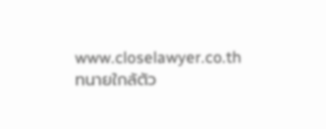www.closelawyer.co.th
ทนายใกล้ตัว